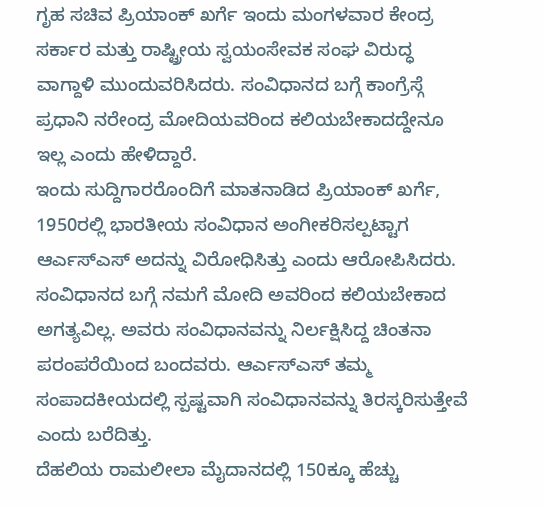ಗೃಹ ಸಚಿವ ಪ್ರಿಯಾಂಕ್ ಖರ್ಗೆ ಇಂದು ಮಂಗಳವಾರ ಕೇಂದ್ರ ಸರ್ಕಾರ ಮತ್ತು ರಾಷ್ಟ್ರೀಯ ಸ್ವಯಂಸೇವಕ ಸಂಘ ವಿರುದ್ಧ ವಾಗ್ದಾಳಿ ಮುಂದುವರಿಸಿದರು. ಸಂವಿಧಾನದ ಬಗ್ಗೆ ಕಾಂಗ್ರೆಸ್ಗೆ ಪ್ರಧಾನಿ ನರೇಂದ್ರ ಮೋದಿಯವರಿಂದ ಕಲಿಯಬೇಕಾದದ್ದೇನೂ ಇಲ್ಲ ಎಂದು ಹೇಳಿದ್ದಾರೆ.
ಇಂದು ಸುದ್ದಿಗಾರರೊಂದಿಗೆ ಮಾತನಾಡಿದ ಪ್ರಿಯಾಂಕ್ ಖರ್ಗೆ, 1950ರಲ್ಲಿ ಭಾರತೀಯ ಸಂವಿಧಾನ ಅಂಗೀಕರಿಸಲ್ಪಟ್ಟಾಗ ಆರ್ಎಸ್ಎಸ್ ಅದನ್ನು ವಿರೋಧಿಸಿತ್ತು ಎಂದು ಆರೋಪಿಸಿದರು.
ಸಂವಿಧಾನದ ಬಗ್ಗೆ ನಮಗೆ ಮೋದಿ ಅವರಿಂದ ಕಲಿಯಬೇಕಾದ ಅಗತ್ಯವಿಲ್ಲ. ಅವರು ಸಂವಿಧಾನವನ್ನು ನಿರ್ಲಕ್ಷಿಸಿದ್ದ ಚಿಂತನಾ ಪರಂಪರೆಯಿಂದ ಬಂದವರು. ಆರ್ಎಸ್ಎಸ್ ತಮ್ಮ ಸಂಪಾದಕೀಯದಲ್ಲಿ ಸ್ಪಷ್ಟವಾಗಿ ಸಂವಿಧಾನವನ್ನು ತಿರಸ್ಕರಿಸುತ್ತೇವೆ ಎಂದು ಬರೆದಿತ್ತು.
ದೆಹಲಿಯ ರಾಮಲೀಲಾ ಮೈದಾನದಲ್ಲಿ 150ಕ್ಕೂ ಹೆಚ್ಚು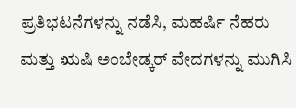ಪ್ರತಿಭಟನೆಗಳನ್ನು ನಡೆಸಿ, ಮಹರ್ಷಿ ನೆಹರು ಮತ್ತು ಋಷಿ ಅಂಬೇಡ್ಕರ್ ವೇದಗಳನ್ನು ಮುಗಿಸಿ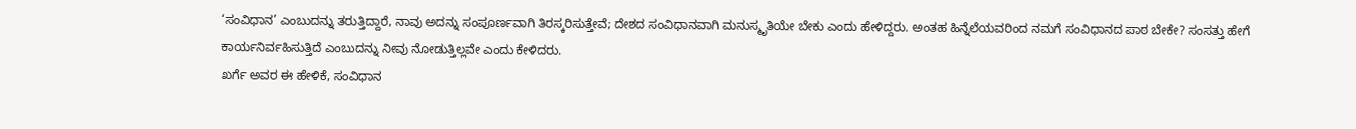‘ಸಂವಿಧಾನ’ ಎಂಬುದನ್ನು ತರುತ್ತಿದ್ದಾರೆ, ನಾವು ಅದನ್ನು ಸಂಪೂರ್ಣವಾಗಿ ತಿರಸ್ಕರಿಸುತ್ತೇವೆ; ದೇಶದ ಸಂವಿಧಾನವಾಗಿ ಮನುಸ್ಮೃತಿಯೇ ಬೇಕು ಎಂದು ಹೇಳಿದ್ದರು. ಅಂತಹ ಹಿನ್ನೆಲೆಯವರಿಂದ ನಮಗೆ ಸಂವಿಧಾನದ ಪಾಠ ಬೇಕೇ? ಸಂಸತ್ತು ಹೇಗೆ ಕಾರ್ಯನಿರ್ವಹಿಸುತ್ತಿದೆ ಎಂಬುದನ್ನು ನೀವು ನೋಡುತ್ತಿಲ್ಲವೇ ಎಂದು ಕೇಳಿದರು.
ಖರ್ಗೆ ಅವರ ಈ ಹೇಳಿಕೆ, ಸಂವಿಧಾನ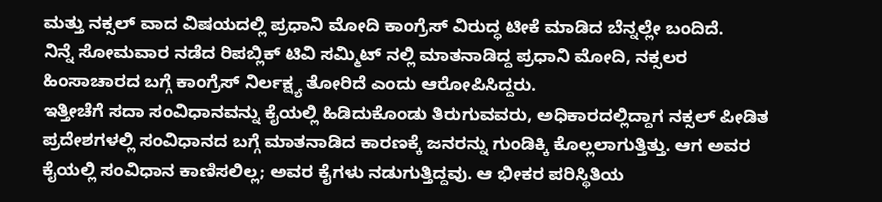ಮತ್ತು ನಕ್ಸಲ್ ವಾದ ವಿಷಯದಲ್ಲಿ ಪ್ರಧಾನಿ ಮೋದಿ ಕಾಂಗ್ರೆಸ್ ವಿರುದ್ಧ ಟೀಕೆ ಮಾಡಿದ ಬೆನ್ನಲ್ಲೇ ಬಂದಿದೆ.
ನಿನ್ನೆ ಸೋಮವಾರ ನಡೆದ ರಿಪಬ್ಲಿಕ್ ಟಿವಿ ಸಮ್ಮಿಟ್ ನಲ್ಲಿ ಮಾತನಾಡಿದ್ದ ಪ್ರಧಾನಿ ಮೋದಿ, ನಕ್ಸಲರ ಹಿಂಸಾಚಾರದ ಬಗ್ಗೆ ಕಾಂಗ್ರೆಸ್ ನಿರ್ಲಕ್ಷ್ಯ ತೋರಿದೆ ಎಂದು ಆರೋಪಿಸಿದ್ದರು.
ಇತ್ತೀಚೆಗೆ ಸದಾ ಸಂವಿಧಾನವನ್ನು ಕೈಯಲ್ಲಿ ಹಿಡಿದುಕೊಂಡು ತಿರುಗುವವರು, ಅಧಿಕಾರದಲ್ಲಿದ್ದಾಗ ನಕ್ಸಲ್ ಪೀಡಿತ ಪ್ರದೇಶಗಳಲ್ಲಿ ಸಂವಿಧಾನದ ಬಗ್ಗೆ ಮಾತನಾಡಿದ ಕಾರಣಕ್ಕೆ ಜನರನ್ನು ಗುಂಡಿಕ್ಕಿ ಕೊಲ್ಲಲಾಗುತ್ತಿತ್ತು. ಆಗ ಅವರ ಕೈಯಲ್ಲಿ ಸಂವಿಧಾನ ಕಾಣಿಸಲಿಲ್ಲ; ಅವರ ಕೈಗಳು ನಡುಗುತ್ತಿದ್ದವು. ಆ ಭೀಕರ ಪರಿಸ್ಥಿತಿಯ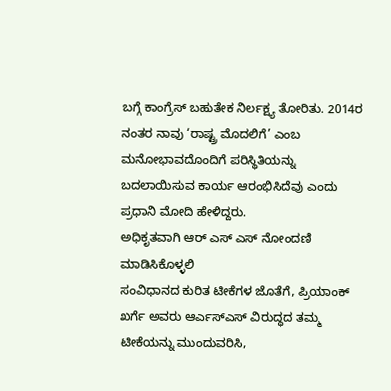ಬಗ್ಗೆ ಕಾಂಗ್ರೆಸ್ ಬಹುತೇಕ ನಿರ್ಲಕ್ಷ್ಯ ತೋರಿತು. 2014ರ ನಂತರ ನಾವು ‘ರಾಷ್ಟ್ರ ಮೊದಲಿಗೆ’ ಎಂಬ ಮನೋಭಾವದೊಂದಿಗೆ ಪರಿಸ್ಥಿತಿಯನ್ನು ಬದಲಾಯಿಸುವ ಕಾರ್ಯ ಆರಂಭಿಸಿದೆವು ಎಂದು ಪ್ರಧಾನಿ ಮೋದಿ ಹೇಳಿದ್ದರು.
ಅಧಿಕೃತವಾಗಿ ಆರ್ ಎಸ್ ಎಸ್ ನೋಂದಣಿ ಮಾಡಿಸಿಕೊಳ್ಳಲಿ
ಸಂವಿಧಾನದ ಕುರಿತ ಟೀಕೆಗಳ ಜೊತೆಗೆ, ಪ್ರಿಯಾಂಕ್ ಖರ್ಗೆ ಅವರು ಆರ್ಎಸ್ಎಸ್ ವಿರುದ್ಧದ ತಮ್ಮ ಟೀಕೆಯನ್ನು ಮುಂದುವರಿಸಿ,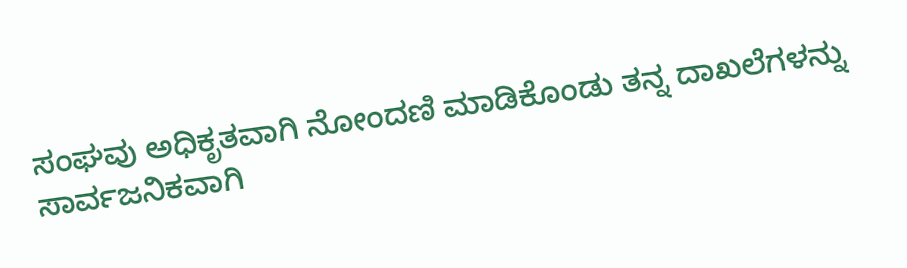ಸಂಘವು ಅಧಿಕೃತವಾಗಿ ನೋಂದಣಿ ಮಾಡಿಕೊಂಡು ತನ್ನ ದಾಖಲೆಗಳನ್ನು ಸಾರ್ವಜನಿಕವಾಗಿ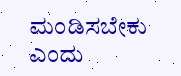ಮಂಡಿಸಬೇಕು ಎಂದು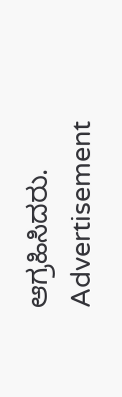ಆಗ್ರಹಿಸಿದರು.
Advertisement